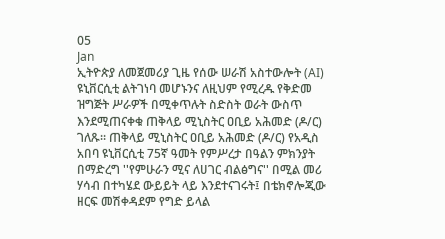05
Jan
ኢትዮጵያ ለመጀመሪያ ጊዜ የሰው ሠራሽ አስተውሎት (AI) ዩኒቨርሲቲ ልትገነባ መሆኑንና ለዚህም የሚረዱ የቅድመ ዝግጅት ሥራዎች በሚቀጥሉት ስድስት ወራት ውስጥ እንደሚጠናቀቁ ጠቅላይ ሚኒስትር ዐቢይ አሕመድ (ዶ/ር) ገለጹ። ጠቅላይ ሚኒስትር ዐቢይ አሕመድ (ዶ/ር) የአዲስ አበባ ዩኒቨርሲቲ 75ኛ ዓመት የምሥረታ በዓልን ምክንያት በማድረግ ''የምሁራን ሚና ለሀገር ብልፅግና'' በሚል መሪ ሃሳብ በተካሄደ ውይይት ላይ እንደተናገሩት፤ በቴክኖሎጂው ዘርፍ መሽቀዳደም የግድ ይላል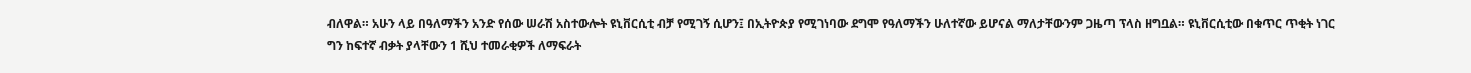ብለዋል። አሁን ላይ በዓለማችን አንድ የሰው ሠራሽ አስተውሎት ዩኒቨርሲቲ ብቻ የሚገኝ ሲሆን፤ በኢትዮጵያ የሚገነባው ደግሞ የዓለማችን ሁለተኛው ይሆናል ማለታቸውንም ጋዜጣ ፕላስ ዘግቧል። ዩኒቨርሲቲው በቁጥር ጥቂት ነገር ግን ከፍተኛ ብቃት ያላቸውን 1 ሺህ ተመራቂዎች ለማፍራት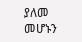ያለመ መሆኑን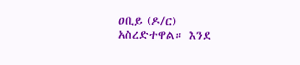ዐቢይ (ዶ/ር) አስረድተዋል። እንደ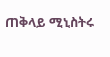ጠቅላይ ሚኒስትሩ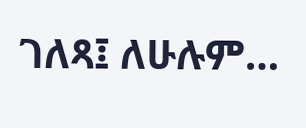ገለጻ፤ ለሁሉም…